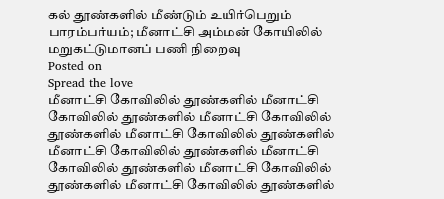கல் தூண்களில் மீண்டும் உயிர்பெறும் பாரம்பர்யம்; மீனாட்சி அம்மன் கோயிலில் மறுகட்டுமானப் பணி நிறைவு
Posted on
Spread the love
மீனாட்சி கோவிலில் தூண்களில் மீனாட்சி கோவிலில் தூண்களில் மீனாட்சி கோவிலில் தூண்களில் மீனாட்சி கோவிலில் தூண்களில் மீனாட்சி கோவிலில் தூண்களில் மீனாட்சி கோவிலில் தூண்களில் மீனாட்சி கோவிலில் தூண்களில் மீனாட்சி கோவிலில் தூண்களில்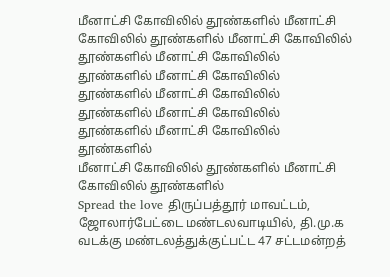மீனாட்சி கோவிலில் தூண்களில் மீனாட்சி கோவிலில் தூண்களில் மீனாட்சி கோவிலில் தூண்களில் மீனாட்சி கோவிலில் தூண்களில் மீனாட்சி கோவிலில் தூண்களில் மீனாட்சி கோவிலில் தூண்களில் மீனாட்சி கோவிலில் தூண்களில் மீனாட்சி கோவிலில் தூண்களில்
மீனாட்சி கோவிலில் தூண்களில் மீனாட்சி கோவிலில் தூண்களில்
Spread the love திருப்பத்தூர் மாவட்டம், ஜோலார்பேட்டை மண்டலவாடியில், தி.மு.க வடக்கு மண்டலத்துக்குட்பட்ட 47 சட்டமன்றத்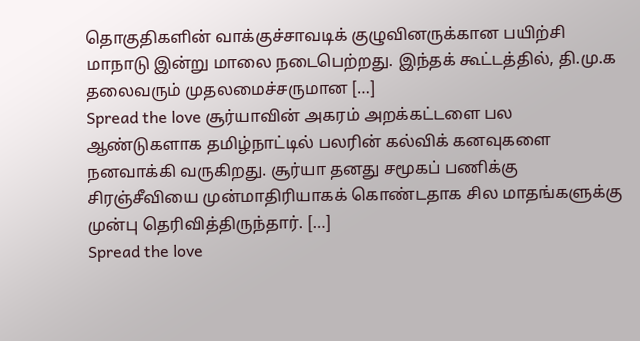தொகுதிகளின் வாக்குச்சாவடிக் குழுவினருக்கான பயிற்சி மாநாடு இன்று மாலை நடைபெற்றது. இந்தக் கூட்டத்தில், தி.மு.க தலைவரும் முதலமைச்சருமான […]
Spread the love சூர்யாவின் அகரம் அறக்கட்டளை பல ஆண்டுகளாக தமிழ்நாட்டில் பலரின் கல்விக் கனவுகளை நனவாக்கி வருகிறது. சூர்யா தனது சமூகப் பணிக்கு சிரஞ்சீவியை முன்மாதிரியாகக் கொண்டதாக சில மாதங்களுக்கு முன்பு தெரிவித்திருந்தார். […]
Spread the love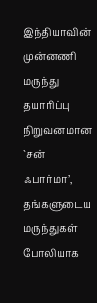இந்தியாவின் முன்னணி மருந்து தயாரிப்பு நிறுவனமான `சன் ஃபார்மா’, தங்களுடைய மருந்துகள் போலியாக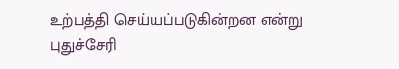உற்பத்தி செய்யப்படுகின்றன என்று புதுச்சேரி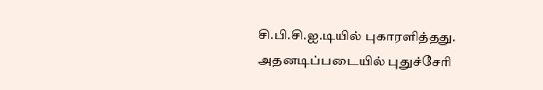சி.பி.சி.ஐ.டியில் புகாரளித்தது. அதனடிப்படையில் புதுச்சேரி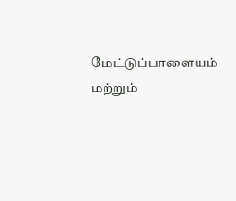மேட்டுப்பாளையம் மற்றும்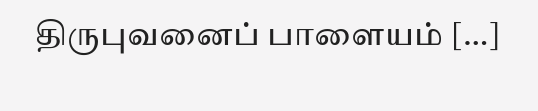திருபுவனைப் பாளையம் […]